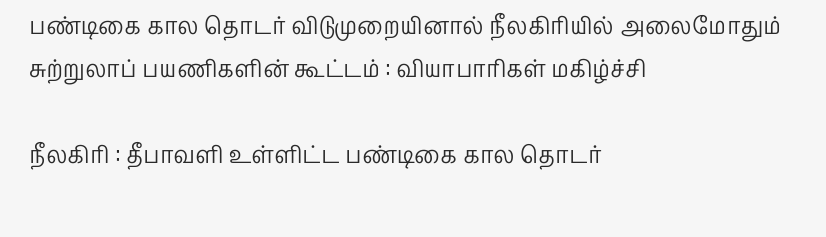பண்டிகை கால தொடர் விடுமுறையினால் நீலகிரியில் அலைமோதும் சுற்றுலாப் பயணிகளின் கூட்டம் : வியாபாரிகள் மகிழ்ச்சி

நீலகிரி : தீபாவளி உள்ளிட்ட பண்டிகை கால தொடர்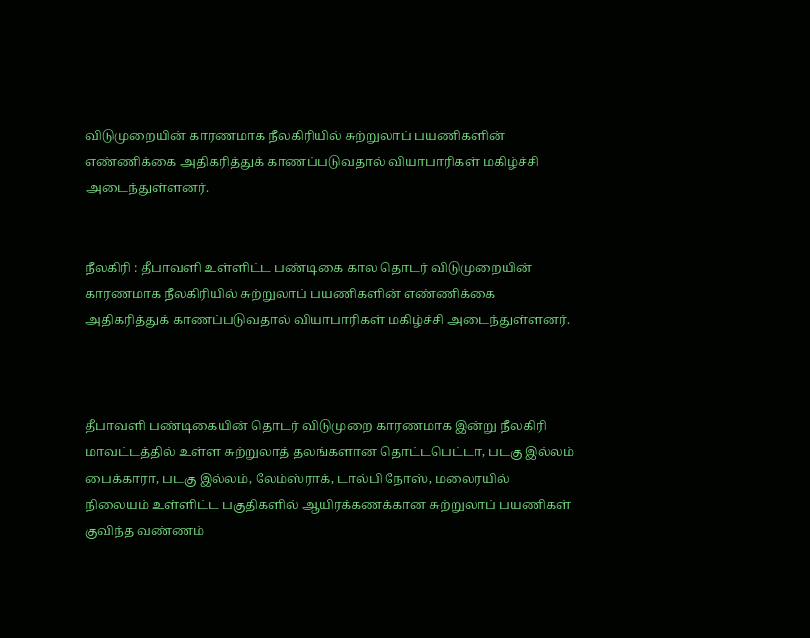விடுமுறையின் காரணமாக நீலகிரியில் சுற்றுலாப் பயணிகளின் எண்ணிக்கை அதிகரித்துக் காணப்படுவதால் வியாபாரிகள் மகிழ்ச்சி அடைந்துள்ளனர்.


நீலகிரி : தீபாவளி உள்ளிட்ட பண்டிகை கால தொடர் விடுமுறையின் காரணமாக நீலகிரியில் சுற்றுலாப் பயணிகளின் எண்ணிக்கை அதிகரித்துக் காணப்படுவதால் வியாபாரிகள் மகிழ்ச்சி அடைந்துள்ளனர்.



தீபாவளி பண்டிகையின் தொடர் விடுமுறை காரணமாக இன்று நீலகிரி மாவட்டத்தில் உள்ள சுற்றுலாத் தலங்களான தொட்டபெட்டா, படகு இல்லம் பைக்காரா, படகு இல்லம், லேம்ஸ்ராக், டால்பி நோஸ், மலைரயில் நிலையம் உள்ளிட்ட பகுதிகளில் ஆயிரக்கணக்கான சுற்றுலாப் பயணிகள் குவிந்த வண்ணம்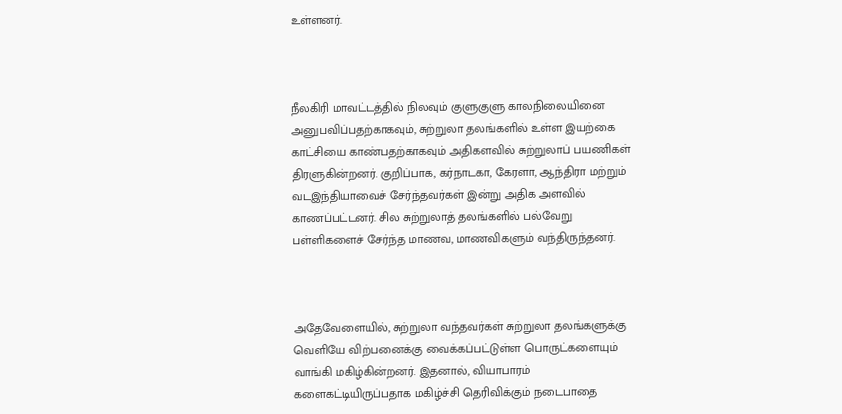உள்ளனர்.



நீலகிரி மாவட்டத்தில் நிலவும் குளுகுளு காலநிலையினை அனுபவிப்பதற்காகவும், சுற்றுலா தலங்களில் உள்ள இயற்கை காட்சியை காண்பதற்காகவும் அதிகளவில் சுற்றுலாப் பயணிகள் திரளுகின்றனர். குறிப்பாக, கர்நாடகா, கேரளா, ஆந்திரா மற்றும் வடஇந்தியாவைச் சேர்ந்தவர்கள் இன்று அதிக அளவில் காணப்பட்டனர். சில சுற்றுலாத் தலங்களில் பல்வேறு பள்ளிகளைச் சேர்ந்த மாணவ, மாணவிகளும் வந்திருந்தனர்.



அதேவேளையில், சுற்றுலா வந்தவர்கள் சுற்றுலா தலங்களுக்கு வெளியே விற்பனைக்கு வைக்கப்பட்டுள்ள பொருட்களையும் வாங்கி மகிழ்கின்றனர். இதனால், வியாபாரம் களைகட்டியிருப்பதாக மகிழ்ச்சி தெரிவிக்கும் நடைபாதை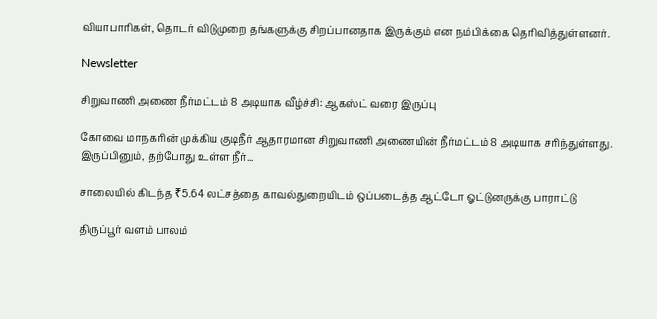வியாபாரிகள், தொடர் விடுமுறை தங்களுக்கு சிறப்பானதாக இருக்கும் என நம்பிக்கை தெரிவித்துள்ளனர்.

Newsletter

சிறுவாணி அணை நீர்மட்டம் 8 அடியாக வீழ்ச்சி: ஆகஸ்ட் வரை இருப்பு

கோவை மாநகரின் முக்கிய குடிநீர் ஆதாரமான சிறுவாணி அணையின் நீர்மட்டம் 8 அடியாக சரிந்துள்ளது. இருப்பினும், தற்போது உள்ள நீர்...

சாலையில் கிடந்த ₹5.64 லட்சத்தை காவல்துறையிடம் ஒப்படைத்த ஆட்டோ ஓட்டுனருக்கு பாராட்டு

திருப்பூர் வளம் பாலம்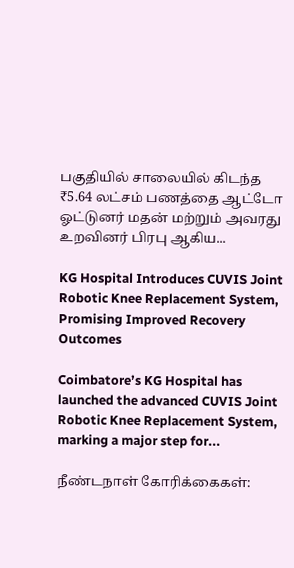பகுதியில் சாலையில் கிடந்த ₹5.64 லட்சம் பணத்தை ஆட்டோ ஓட்டுனர் மதன் மற்றும் அவரது உறவினர் பிரபு ஆகிய...

KG Hospital Introduces CUVIS Joint Robotic Knee Replacement System, Promising Improved Recovery Outcomes

Coimbatore’s KG Hospital has launched the advanced CUVIS Joint Robotic Knee Replacement System, marking a major step for...

நீண்டநாள் கோரிக்கைகள்: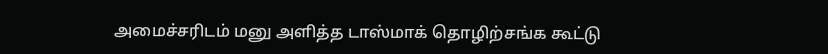அமைச்சரிடம் மனு அளித்த டாஸ்மாக் தொழிற்சங்க கூட்டு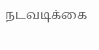நடவடிக்கை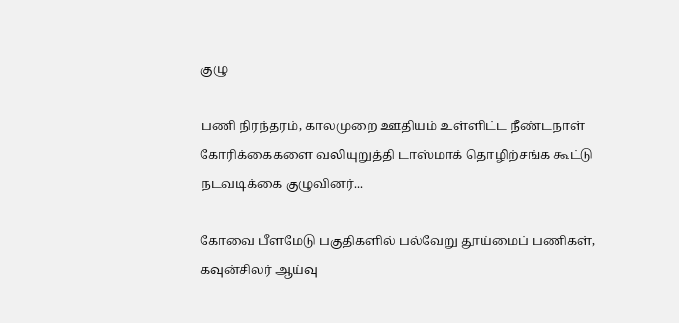குழு

பணி நிரந்தரம், காலமுறை ஊதியம் உள்ளிட்ட நீண்டநாள் கோரிக்கைகளை வலியுறுத்தி டாஸ்மாக் தொழிற்சங்க கூட்டு நடவடிக்கை குழுவினர்...

கோவை பீளமேடு பகுதிகளில் பல்வேறு தூய்மைப் பணிகள், கவுன்சிலர் ஆய்வு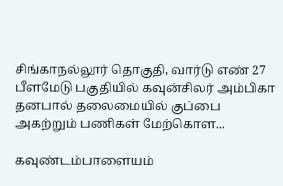சிங்காநல்லூர் தொகுதி, வார்டு எண் 27 பீளமேடு பகுதியில் கவுன்சிலர் அம்பிகா தனபால் தலைமையில் குப்பை அகற்றும் பணிகள் மேற்கொள...

கவுண்டம்பாளையம்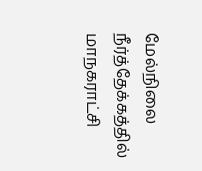மேல்நிலை நீர்த்தேக்கத்தில் மாநகராட்சி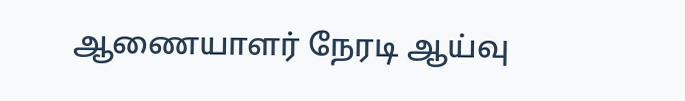ஆணையாளர் நேரடி ஆய்வு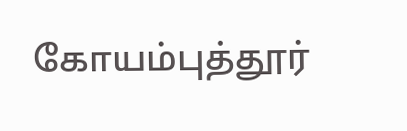கோயம்புத்தூர்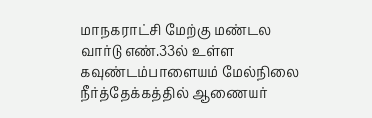மாநகராட்சி மேற்கு மண்டல வார்டு எண்.33ல் உள்ள கவுண்டம்பாளையம் மேல்நிலை நீர்த்தேக்கத்தில் ஆணையர்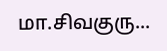மா.சிவகுரு...